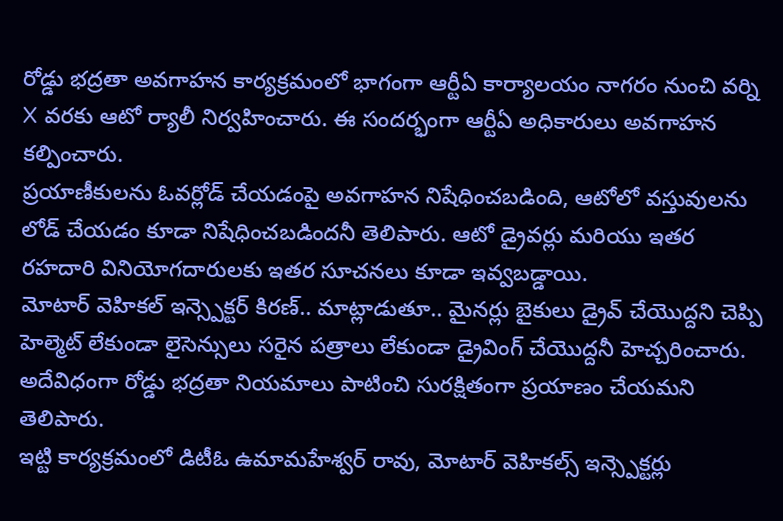రోడ్డు భద్రతా అవగాహన కార్యక్రమంలో భాగంగా ఆర్టీఏ కార్యాలయం నాగరం నుంచి వర్ని X వరకు ఆటో ర్యాలీ నిర్వహించారు. ఈ సందర్భంగా ఆర్టీఏ అధికారులు అవగాహన కల్పించారు.
ప్రయాణీకులను ఓవర్లోడ్ చేయడంపై అవగాహన నిషేధించబడింది, ఆటోలో వస్తువులను లోడ్ చేయడం కూడా నిషేధించబడిందనీ తెలిపారు. ఆటో డ్రైవర్లు మరియు ఇతర రహదారి వినియోగదారులకు ఇతర సూచనలు కూడా ఇవ్వబడ్డాయి.
మోటార్ వెహికల్ ఇన్స్పెక్టర్ కిరణ్.. మాట్లాడుతూ.. మైనర్లు బైకులు డ్రైవ్ చేయొద్దని చెప్పి హెల్మెట్ లేకుండా లైసెన్సులు సరైన పత్రాలు లేకుండా డ్రైవింగ్ చేయొద్దనీ హెచ్చరించారు. అదేవిధంగా రోడ్డు భద్రతా నియమాలు పాటించి సురక్షితంగా ప్రయాణం చేయమని తెలిపారు.
ఇట్టి కార్యక్రమంలో డిటీఓ ఉమామహేశ్వర్ రావు, మోటార్ వెహికల్స్ ఇన్స్పెక్టర్లు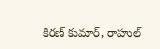కిరణ్ కుమార్, రాహుల్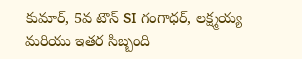కుమార్, 5వ టౌన్ SI గంగాధర్, లక్ష్మయ్య మరియు ఇతర సిబ్బంది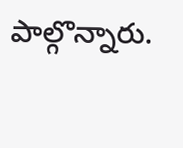పాల్గొన్నారు.